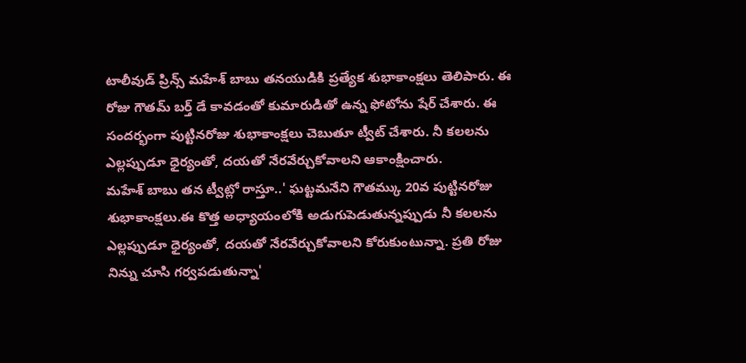టాలీవుడ్ ప్రిన్స్ మహేశ్ బాబు తనయుడికి ప్రత్యేక శుభాకాంక్షలు తెలిపారు. ఈ రోజు గౌతమ్ బర్త్ డే కావడంతో కుమారుడితో ఉన్న ఫోటోను షేర్ చేశారు. ఈ సందర్భంగా పుట్టినరోజు శుభాకాంక్షలు చెబుతూ ట్వీట్ చేశారు. నీ కలలను ఎల్లప్పుడూ ధైర్యంతో, దయతో నేరవేర్చుకోవాలని ఆకాంక్షించారు.
మహేశ్ బాబు తన ట్వీట్లో రాస్తూ..' ఘట్టమనేని గౌతమ్కు 20వ పుట్టినరోజు శుభాకాంక్షలు.ఈ కొత్త అధ్యాయంలోకి అడుగుపెడుతున్నప్పుడు నీ కలలను ఎల్లప్పుడూ ధైర్యంతో, దయతో నేరవేర్చుకోవాలని కోరుకుంటున్నా. ప్రతి రోజు నిన్ను చూసి గర్వపడుతున్నా'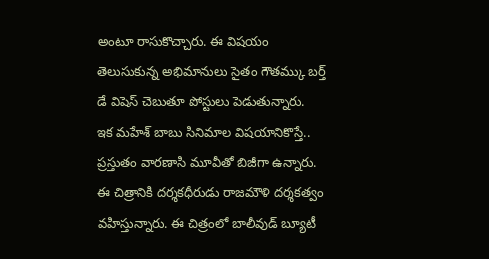అంటూ రాసుకొచ్చారు. ఈ విషయం తెలుసుకున్న అభిమానులు సైతం గౌతమ్కు బర్త్ డే విషెస్ చెబుతూ పోస్టులు పెడుతున్నారు.
ఇక మహేశ్ బాబు సినిమాల విషయానికొస్తే.. ప్రస్తుతం వారణాసి మూవీతో బిజీగా ఉన్నారు. ఈ చిత్రానికి దర్శకధీరుడు రాజమౌళి దర్శకత్వం వహిస్తున్నారు. ఈ చిత్రంలో బాలీవుడ్ బ్యూటీ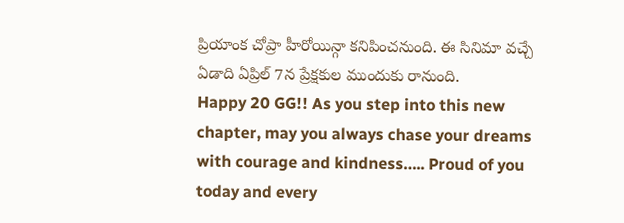ప్రియాంక చోప్రా హీరోయిన్గా కనిపించనుంది. ఈ సినిమా వచ్చే ఏడాది ఏప్రిల్ 7న ప్రేక్షకుల ముందుకు రానుంది.
Happy 20 GG!! As you step into this new chapter, may you always chase your dreams with courage and kindness….. Proud of you today and every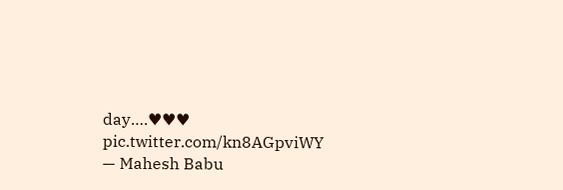day….♥♥♥ pic.twitter.com/kn8AGpviWY
— Mahesh Babu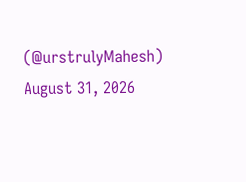(@urstrulyMahesh) August 31, 2026